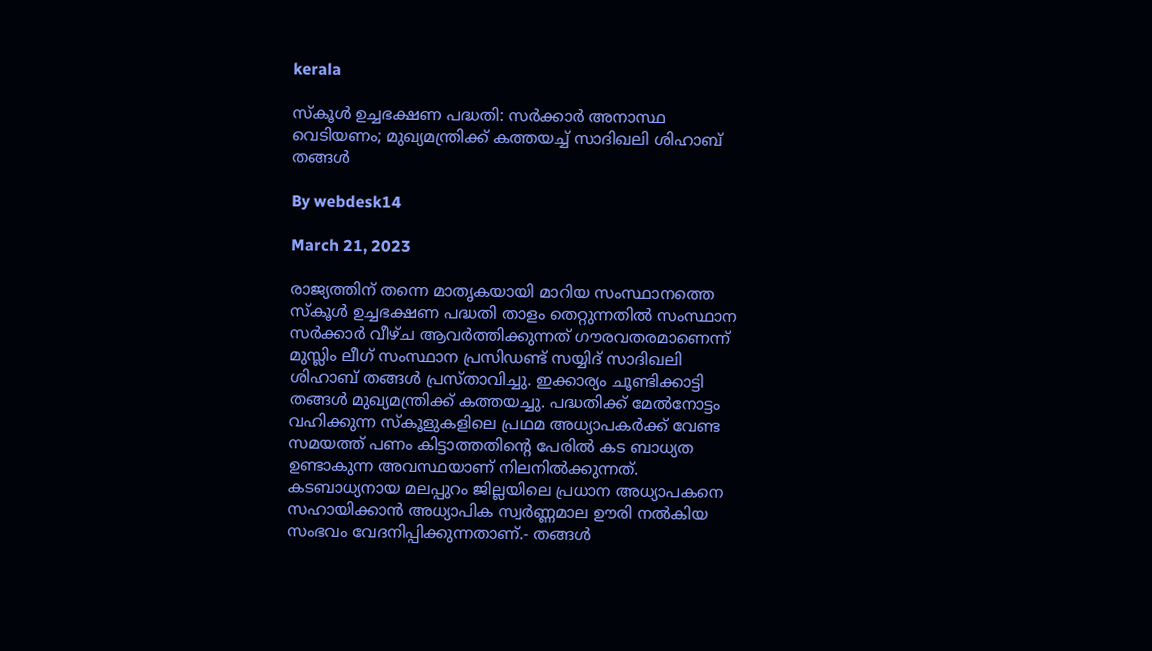kerala

സ്‌കൂള്‍ ഉച്ചഭക്ഷണ പദ്ധതി: സര്‍ക്കാര്‍ അനാസ്ഥ വെടിയണം; മുഖ്യമന്ത്രിക്ക് കത്തയച്ച് സാദിഖലി ശിഹാബ് തങ്ങള്‍

By webdesk14

March 21, 2023

രാജ്യത്തിന് തന്നെ മാതൃകയായി മാറിയ സംസ്ഥാനത്തെ സ്‌കൂള്‍ ഉച്ചഭക്ഷണ പദ്ധതി താളം തെറ്റുന്നതില്‍ സംസ്ഥാന സര്‍ക്കാര്‍ വീഴ്ച ആവര്‍ത്തിക്കുന്നത് ഗൗരവതരമാണെന്ന് മുസ്ലിം ലീഗ് സംസ്ഥാന പ്രസിഡണ്ട് സയ്യിദ് സാദിഖലി ശിഹാബ് തങ്ങള്‍ പ്രസ്താവിച്ചു. ഇക്കാര്യം ചൂണ്ടിക്കാട്ടി തങ്ങള്‍ മുഖ്യമന്ത്രിക്ക് കത്തയച്ചു. പദ്ധതിക്ക് മേല്‍നോട്ടം വഹിക്കുന്ന സ്‌കൂളുകളിലെ പ്രഥമ അധ്യാപകര്‍ക്ക് വേണ്ട സമയത്ത് പണം കിട്ടാത്തതിന്റെ പേരില്‍ കട ബാധ്യത ഉണ്ടാകുന്ന അവസ്ഥയാണ് നിലനില്‍ക്കുന്നത്. കടബാധ്യനായ മലപ്പുറം ജില്ലയിലെ പ്രധാന അധ്യാപകനെ സഹായിക്കാന്‍ അധ്യാപിക സ്വര്‍ണ്ണമാല ഊരി നല്‍കിയ സംഭവം വേദനിപ്പിക്കുന്നതാണ്.- തങ്ങള്‍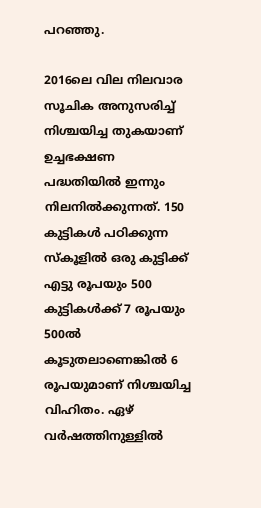പറഞ്ഞു.

2016ലെ വില നിലവാര സൂചിക അനുസരിച്ച് നിശ്ചയിച്ച തുകയാണ് ഉച്ചഭക്ഷണ പദ്ധതിയില്‍ ഇന്നും നിലനില്‍ക്കുന്നത്. 150 കുട്ടികള്‍ പഠിക്കുന്ന സ്‌കൂളില്‍ ഒരു കുട്ടിക്ക് എട്ടു രൂപയും 500 കുട്ടികള്‍ക്ക് 7 രൂപയും 500ല്‍ കൂടുതലാണെങ്കില്‍ 6 രൂപയുമാണ് നിശ്ചയിച്ച വിഹിതം. ഏഴ് വര്‍ഷത്തിനുള്ളില്‍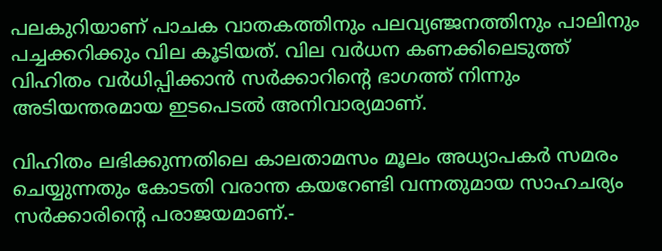പലകുറിയാണ് പാചക വാതകത്തിനും പലവ്യഞ്ജനത്തിനും പാലിനും പച്ചക്കറിക്കും വില കൂടിയത്. വില വര്‍ധന കണക്കിലെടുത്ത് വിഹിതം വര്‍ധിപ്പിക്കാന്‍ സര്‍ക്കാറിന്റെ ഭാഗത്ത് നിന്നും അടിയന്തരമായ ഇടപെടല്‍ അനിവാര്യമാണ്.

വിഹിതം ലഭിക്കുന്നതിലെ കാലതാമസം മൂലം അധ്യാപകര്‍ സമരം ചെയ്യുന്നതും കോടതി വരാന്ത കയറേണ്ടി വന്നതുമായ സാഹചര്യം സര്‍ക്കാരിന്റെ പരാജയമാണ്.-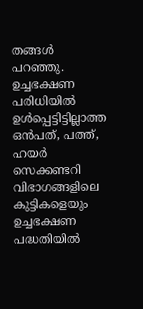തങ്ങള്‍ പറഞ്ഞു. ഉച്ചഭക്ഷണ പരിധിയില്‍ ഉള്‍പ്പെട്ടിട്ടില്ലാത്ത ഒന്‍പത്, പത്ത്, ഹയര്‍ സെക്കണ്ടറി വിഭാഗങ്ങളിലെ കുട്ടികളെയും ഉച്ചഭക്ഷണ പദ്ധതിയില്‍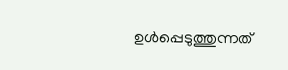ഉള്‍പ്പെടുത്തുന്നത്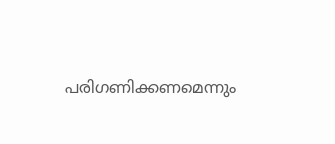പരിഗണിക്കണമെന്നും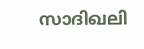സാദിഖലി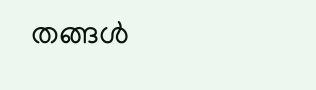തങ്ങള്‍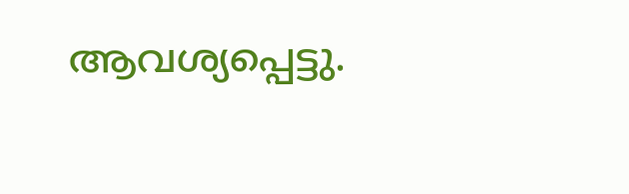ആവശ്യപ്പെട്ടു.